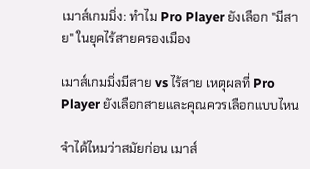เมาส์เกมมิ่ง: ทำไม Pro Player ยังเลือก "มีสาย" ในยุคไร้สายครองเมือง

เมาส์เกมมิ่งมีสาย vs ไร้สาย เหตุผลที่ Pro Player ยังเลือกสายและคุณควรเลือกแบบไหน

จำได้ไหมว่าสมัยก่อน เมาส์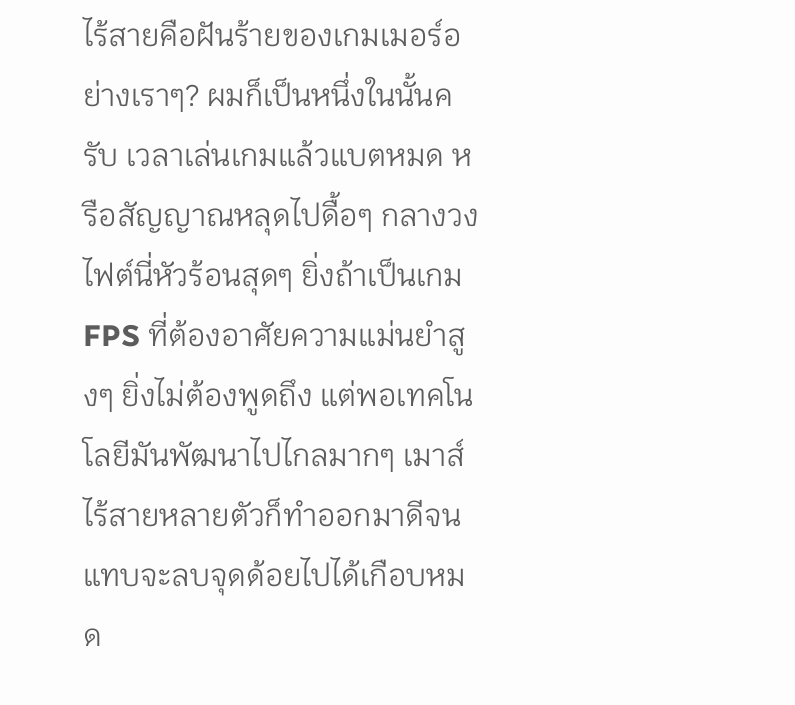ไร้สายคือฝันร้ายของเกมเมอร์อย่างเราๆ? ผมก็เป็นหนึ่งในนั้นครับ เวลาเล่นเกมแล้วแบตหมด หรือสัญญาณหลุดไปดื้อๆ กลางวงไฟต์นี่หัวร้อนสุดๆ ยิ่งถ้าเป็นเกม FPS ที่ต้องอาศัยความแม่นยำสูงๆ ยิ่งไม่ต้องพูดถึง แต่พอเทคโนโลยีมันพัฒนาไปไกลมากๆ เมาส์ไร้สายหลายตัวก็ทำออกมาดีจนแทบจะลบจุดด้อยไปได้เกือบหมด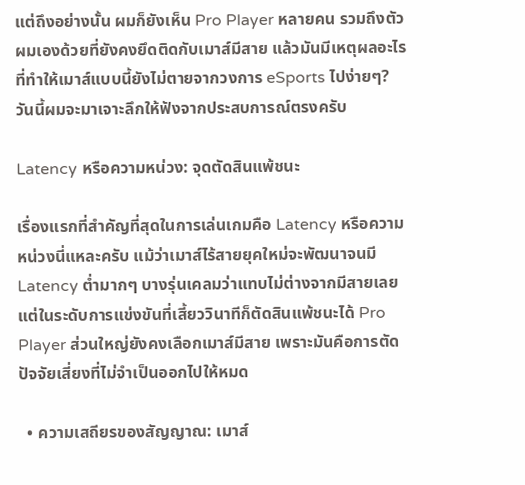แต่ถึงอย่างนั้น ผมก็ยังเห็น Pro Player หลายคน รวมถึงตัวผมเองด้วยที่ยังคงยึดติดกับเมาส์มีสาย แล้วมันมีเหตุผลอะไรที่ทำให้เมาส์แบบนี้ยังไม่ตายจากวงการ eSports ไปง่ายๆ? วันนี้ผมจะมาเจาะลึกให้ฟังจากประสบการณ์ตรงครับ

Latency หรือความหน่วง: จุดตัดสินแพ้ชนะ

เรื่องแรกที่สำคัญที่สุดในการเล่นเกมคือ Latency หรือความหน่วงนี่แหละครับ แม้ว่าเมาส์ไร้สายยุคใหม่จะพัฒนาจนมี Latency ต่ำมากๆ บางรุ่นเคลมว่าแทบไม่ต่างจากมีสายเลย แต่ในระดับการแข่งขันที่เสี้ยววินาทีก็ตัดสินแพ้ชนะได้ Pro Player ส่วนใหญ่ยังคงเลือกเมาส์มีสาย เพราะมันคือการตัดปัจจัยเสี่ยงที่ไม่จำเป็นออกไปให้หมด

  • ความเสถียรของสัญญาณ: เมาส์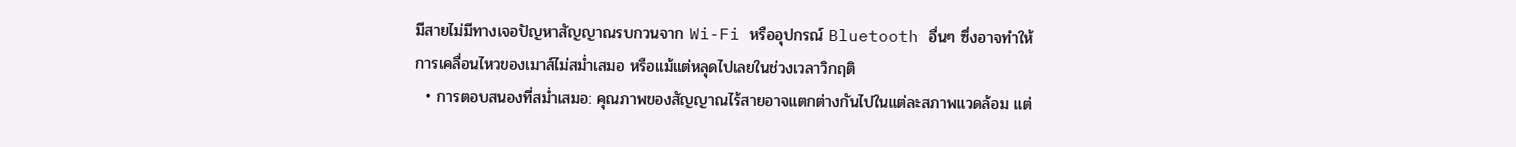มีสายไม่มีทางเจอปัญหาสัญญาณรบกวนจาก Wi-Fi หรืออุปกรณ์ Bluetooth อื่นๆ ซึ่งอาจทำให้การเคลื่อนไหวของเมาส์ไม่สม่ำเสมอ หรือแม้แต่หลุดไปเลยในช่วงเวลาวิกฤติ
  • การตอบสนองที่สม่ำเสมอ: คุณภาพของสัญญาณไร้สายอาจแตกต่างกันไปในแต่ละสภาพแวดล้อม แต่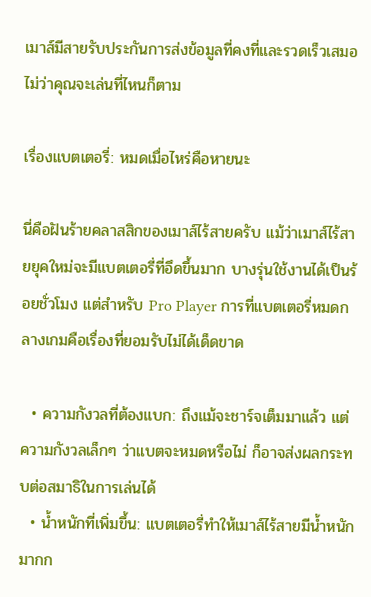เมาส์มีสายรับประกันการส่งข้อมูลที่คงที่และรวดเร็วเสมอ ไม่ว่าคุณจะเล่นที่ไหนก็ตาม

เรื่องแบตเตอรี่: หมดเมื่อไหร่คือหายนะ

นี่คือฝันร้ายคลาสสิกของเมาส์ไร้สายครับ แม้ว่าเมาส์ไร้สายยุคใหม่จะมีแบตเตอรี่ที่อึดขึ้นมาก บางรุ่นใช้งานได้เป็นร้อยชั่วโมง แต่สำหรับ Pro Player การที่แบตเตอรี่หมดกลางเกมคือเรื่องที่ยอมรับไม่ได้เด็ดขาด

  • ความกังวลที่ต้องแบก: ถึงแม้จะชาร์จเต็มมาแล้ว แต่ความกังวลเล็กๆ ว่าแบตจะหมดหรือไม่ ก็อาจส่งผลกระทบต่อสมาธิในการเล่นได้
  • น้ำหนักที่เพิ่มขึ้น: แบตเตอรี่ทำให้เมาส์ไร้สายมีน้ำหนักมากก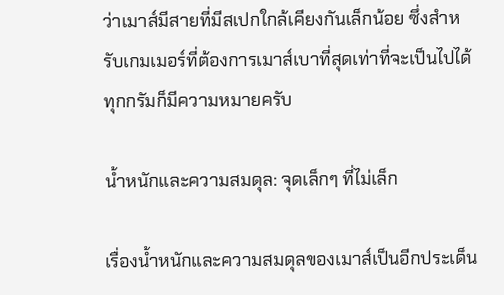ว่าเมาส์มีสายที่มีสเปกใกล้เคียงกันเล็กน้อย ซึ่งสำหรับเกมเมอร์ที่ต้องการเมาส์เบาที่สุดเท่าที่จะเป็นไปได้ ทุกกรัมก็มีความหมายครับ

น้ำหนักและความสมดุล: จุดเล็กๆ ที่ไม่เล็ก

เรื่องน้ำหนักและความสมดุลของเมาส์เป็นอีกประเด็น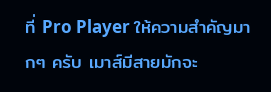ที่ Pro Player ให้ความสำคัญมากๆ ครับ เมาส์มีสายมักจะ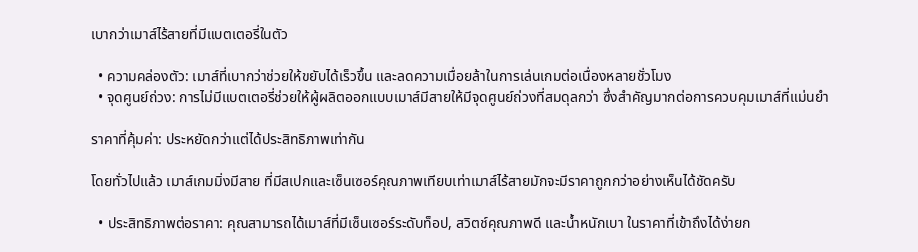เบากว่าเมาส์ไร้สายที่มีแบตเตอรี่ในตัว

  • ความคล่องตัว: เมาส์ที่เบากว่าช่วยให้ขยับได้เร็วขึ้น และลดความเมื่อยล้าในการเล่นเกมต่อเนื่องหลายชั่วโมง
  • จุดศูนย์ถ่วง: การไม่มีแบตเตอรี่ช่วยให้ผู้ผลิตออกแบบเมาส์มีสายให้มีจุดศูนย์ถ่วงที่สมดุลกว่า ซึ่งสำคัญมากต่อการควบคุมเมาส์ที่แม่นยำ

ราคาที่คุ้มค่า: ประหยัดกว่าแต่ได้ประสิทธิภาพเท่ากัน

โดยทั่วไปแล้ว เมาส์เกมมิ่งมีสาย ที่มีสเปกและเซ็นเซอร์คุณภาพเทียบเท่าเมาส์ไร้สายมักจะมีราคาถูกกว่าอย่างเห็นได้ชัดครับ

  • ประสิทธิภาพต่อราคา: คุณสามารถได้เมาส์ที่มีเซ็นเซอร์ระดับท็อป, สวิตช์คุณภาพดี และน้ำหนักเบา ในราคาที่เข้าถึงได้ง่ายก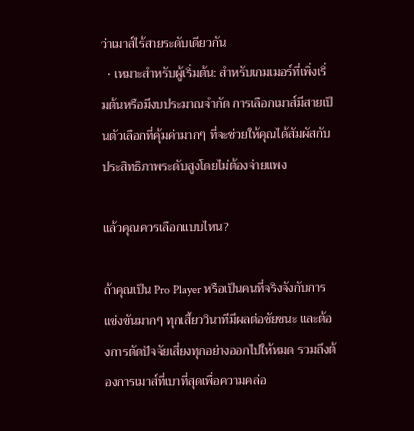ว่าเมาส์ไร้สายระดับเดียวกัน
  • เหมาะสำหรับผู้เริ่มต้น: สำหรับเกมเมอร์ที่เพิ่งเริ่มต้นหรือมีงบประมาณจำกัด การเลือกเมาส์มีสายเป็นตัวเลือกที่คุ้มค่ามากๆ ที่จะช่วยให้คุณได้สัมผัสกับประสิทธิภาพระดับสูงโดยไม่ต้องจ่ายแพง

แล้วคุณควรเลือกแบบไหน?

ถ้าคุณเป็น Pro Player หรือเป็นคนที่จริงจังกับการแข่งขันมากๆ ทุกเสี้ยววินาทีมีผลต่อชัยชนะ และต้องการตัดปัจจัยเสี่ยงทุกอย่างออกไปให้หมด รวมถึงต้องการเมาส์ที่เบาที่สุดเพื่อความคล่อ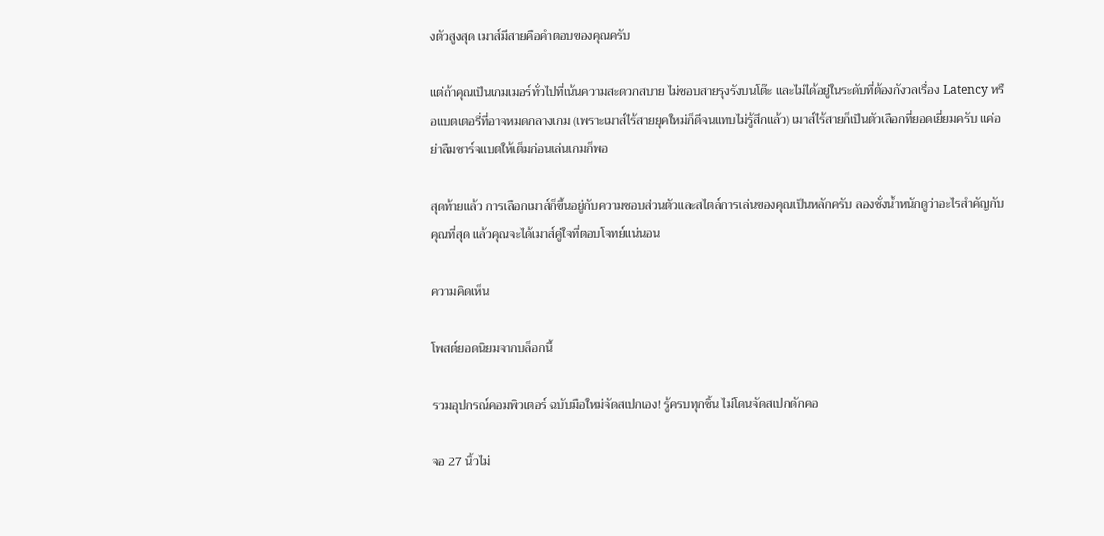งตัวสูงสุด เมาส์มีสายคือคำตอบของคุณครับ

แต่ถ้าคุณเป็นเกมเมอร์ทั่วไปที่เน้นความสะดวกสบาย ไม่ชอบสายรุงรังบนโต๊ะ และไม่ได้อยู่ในระดับที่ต้องกังวลเรื่อง Latency หรือแบตเตอรี่ที่อาจหมดกลางเกม (เพราะเมาส์ไร้สายยุคใหม่ก็ดีจนแทบไม่รู้สึกแล้ว) เมาส์ไร้สายก็เป็นตัวเลือกที่ยอดเยี่ยมครับ แค่อย่าลืมชาร์จแบตให้เต็มก่อนเล่นเกมก็พอ

สุดท้ายแล้ว การเลือกเมาส์ก็ขึ้นอยู่กับความชอบส่วนตัวและสไตล์การเล่นของคุณเป็นหลักครับ ลองชั่งน้ำหนักดูว่าอะไรสำคัญกับคุณที่สุด แล้วคุณจะได้เมาส์คู่ใจที่ตอบโจทย์แน่นอน

ความคิดเห็น

โพสต์ยอดนิยมจากบล็อกนี้

รวมอุปกรณ์คอมพิวเตอร์ ฉบับมือใหม่จัดสเปกเอง! รู้ครบทุกชิ้น ไม่โดนจัดสเปกดักคอ

จอ 27 นิ้วไม่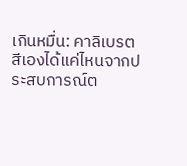เกินหมื่น: คาลิเบรตสีเองได้แค่ไหนจากประสบการณ์ต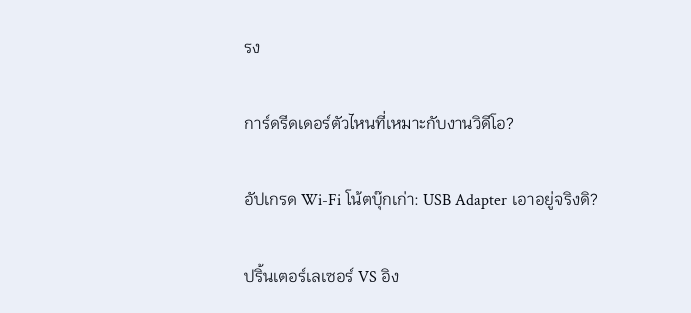รง

การ์ดรีดเดอร์ตัวไหนที่เหมาะกับงานวิดีโอ?

อัปเกรด Wi-Fi โน้ตบุ๊กเก่า: USB Adapter เอาอยู่จริงดิ?

ปริ้นเตอร์เลเซอร์ VS อิง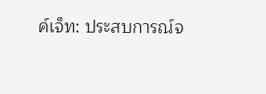ค์เจ็ท: ประสบการณ์จ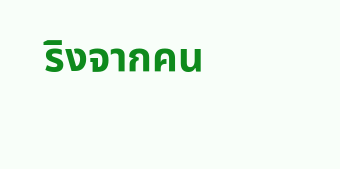ริงจากคน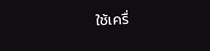ใช้เครื่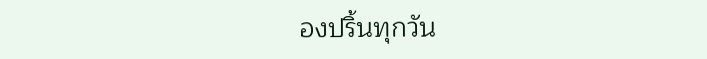องปริ้นทุกวัน